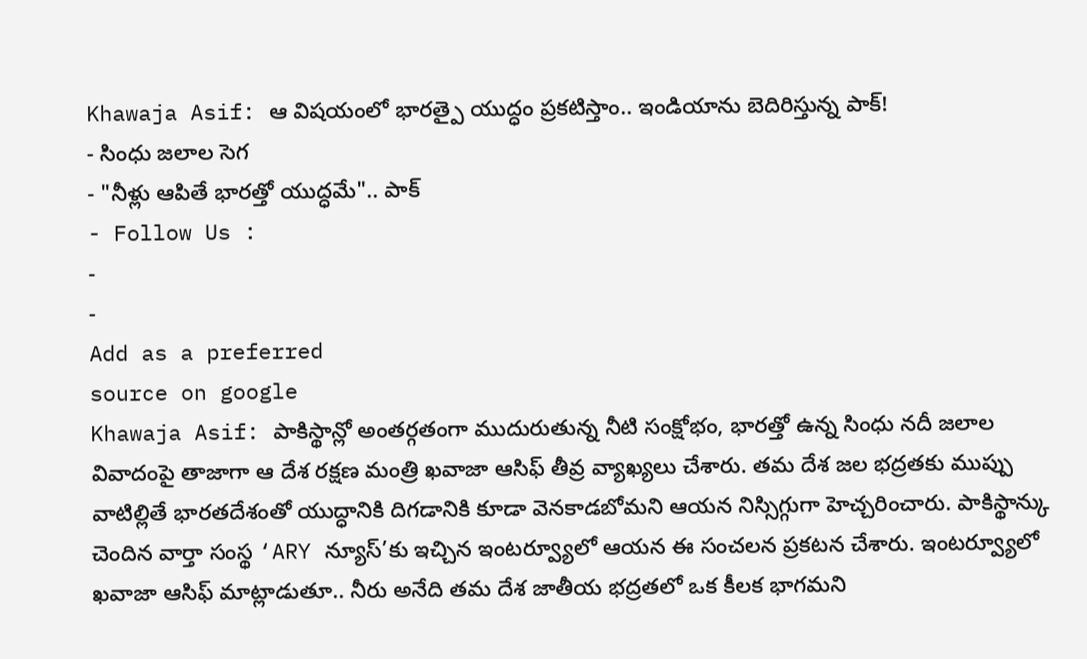Khawaja Asif: ఆ విషయంలో భారత్పై యుద్ధం ప్రకటిస్తాం.. ఇండియాను బెదిరిస్తున్న పాక్!
- సింధు జలాల సెగ
- "నీళ్లు ఆపితే భారత్తో యుద్ధమే".. పాక్
- Follow Us :
-
-
Add as a preferred
source on google
Khawaja Asif: పాకిస్థాన్లో అంతర్గతంగా ముదురుతున్న నీటి సంక్షోభం, భారత్తో ఉన్న సింధు నదీ జలాల వివాదంపై తాజాగా ఆ దేశ రక్షణ మంత్రి ఖవాజా ఆసిఫ్ తీవ్ర వ్యాఖ్యలు చేశారు. తమ దేశ జల భద్రతకు ముప్పు వాటిల్లితే భారతదేశంతో యుద్ధానికి దిగడానికి కూడా వెనకాడబోమని ఆయన నిస్సిగ్గుగా హెచ్చరించారు. పాకిస్థాన్కు చెందిన వార్తా సంస్థ ‘ARY న్యూస్’కు ఇచ్చిన ఇంటర్వ్యూలో ఆయన ఈ సంచలన ప్రకటన చేశారు. ఇంటర్వ్యూలో ఖవాజా ఆసిఫ్ మాట్లాడుతూ.. నీరు అనేది తమ దేశ జాతీయ భద్రతలో ఒక కీలక భాగమని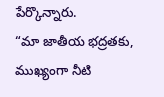పేర్కొన్నారు.
“మా జాతీయ భద్రతకు, ముఖ్యంగా నీటి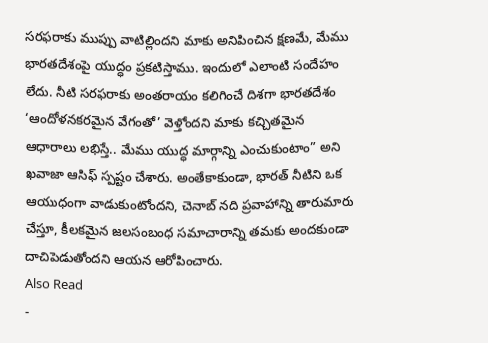సరఫరాకు ముప్పు వాటిల్లిందని మాకు అనిపించిన క్షణమే, మేము భారతదేశంపై యుద్ధం ప్రకటిస్తాము. ఇందులో ఎలాంటి సందేహం లేదు. నీటి సరఫరాకు అంతరాయం కలిగించే దిశగా భారతదేశం ‘ఆందోళనకరమైన వేగంతో’ వెళ్తోందని మాకు కచ్చితమైన ఆధారాలు లభిస్తే.. మేము యుద్ధ మార్గాన్ని ఎంచుకుంటాం” అని ఖవాజా ఆసిఫ్ స్పష్టం చేశారు. అంతేకాకుండా, భారత్ నీటిని ఒక ఆయుధంగా వాడుకుంటోందని, చెనాబ్ నది ప్రవాహాన్ని తారుమారు చేస్తూ, కీలకమైన జలసంబంధ సమాచారాన్ని తమకు అందకుండా దాచిపెడుతోందని ఆయన ఆరోపించారు.
Also Read
-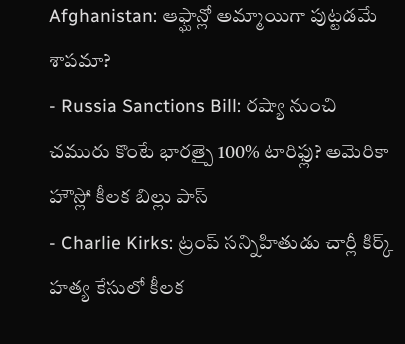Afghanistan: ఆఫ్ఘాన్లో అమ్మాయిగా పుట్టడమే శాపమా?
- Russia Sanctions Bill: రష్యా నుంచి చమురు కొంటే భారత్పై 100% టారిఫ్లు? అమెరికా హౌస్లో కీలక బిల్లు పాస్
- Charlie Kirks: ట్రంప్ సన్నిహితుడు చార్లీ కిర్క్ హత్య కేసులో కీలక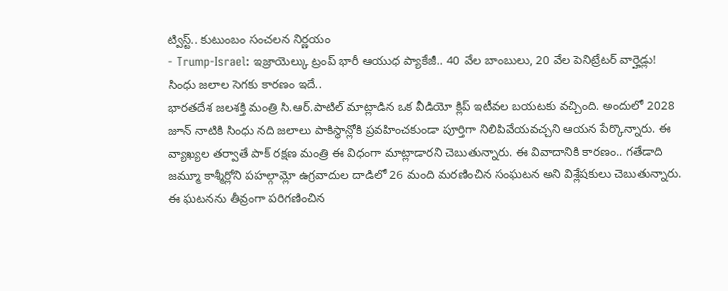ట్విస్ట్.. కుటుంబం సంచలన నిర్ణయం
- Trump-Israel: ఇజ్రాయెల్కు ట్రంప్ భారీ ఆయుధ ప్యాకేజీ.. 40 వేల బాంబులు, 20 వేల పెనిట్రేటర్ వార్హెడ్లు!
సింధు జలాల సెగకు కారణం ఇదే..
భారతదేశ జలశక్తి మంత్రి సి.ఆర్.పాటిల్ మాట్లాడిన ఒక వీడియో క్లిప్ ఇటీవల బయటకు వచ్చింది. అందులో 2028 జూన్ నాటికి సింధు నది జలాలు పాకిస్థాన్లోకి ప్రవహించకుండా పూర్తిగా నిలిపివేయవచ్చని ఆయన పేర్కొన్నారు. ఈ వ్యాఖ్యల తర్వాతే పాక్ రక్షణ మంత్రి ఈ విధంగా మాట్లాడారని చెబుతున్నారు. ఈ వివాదానికి కారణం.. గతేడాది జమ్మూ కాశ్మీర్లోని పహల్గామ్లో ఉగ్రవాదుల దాడిలో 26 మంది మరణించిన సంఘటన అని విశ్లేషకులు చెబుతున్నారు. ఈ ఘటనను తీవ్రంగా పరిగణించిన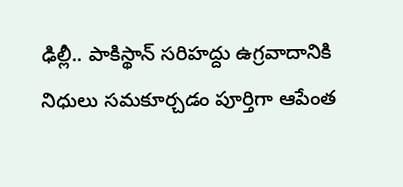ఢిల్లీ.. పాకిస్థాన్ సరిహద్దు ఉగ్రవాదానికి నిధులు సమకూర్చడం పూర్తిగా ఆపేంత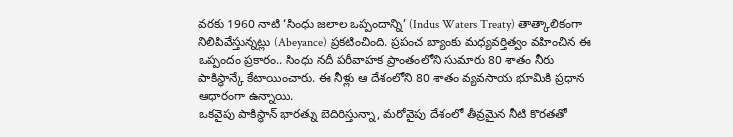వరకు 1960 నాటి ‘సింధు జలాల ఒప్పందాన్ని’ (Indus Waters Treaty) తాత్కాలికంగా నిలిపివేస్తున్నట్లు (Abeyance) ప్రకటించింది. ప్రపంచ బ్యాంకు మధ్యవర్తిత్వం వహించిన ఈ ఒప్పందం ప్రకారం.. సింధు నదీ పరీవాహక ప్రాంతంలోని సుమారు 80 శాతం నీరు పాకిస్థాన్కే కేటాయించారు. ఈ నీళ్లు ఆ దేశంలోని 80 శాతం వ్యవసాయ భూమికి ప్రధాన ఆధారంగా ఉన్నాయి.
ఒకవైపు పాకిస్థాన్ భారత్ను బెదిరిస్తున్నా, మరోవైపు దేశంలో తీవ్రమైన నీటి కొరతతో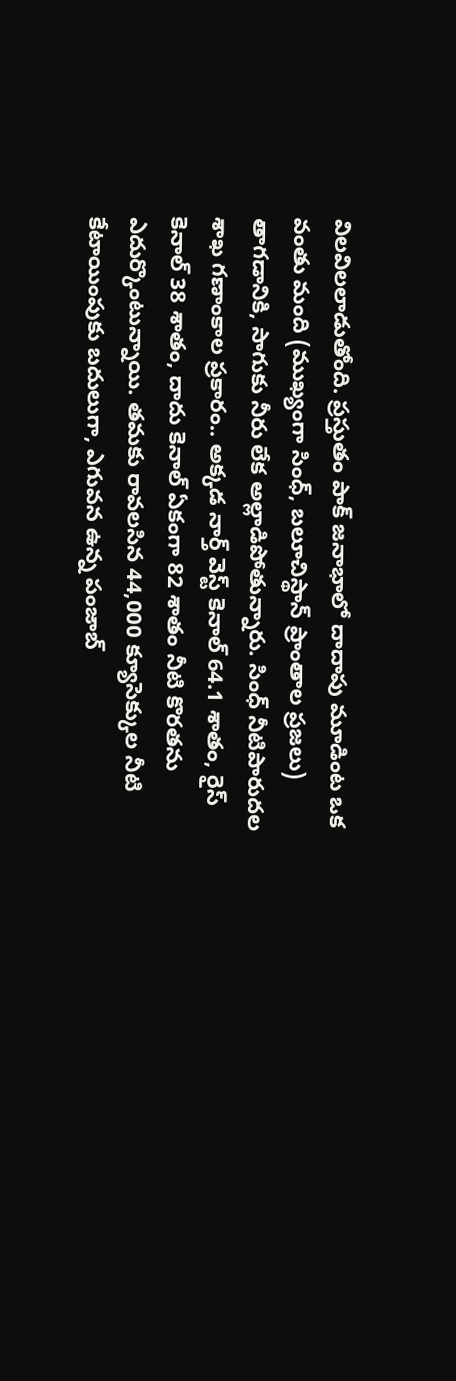విలవిలలాడుతోంది. ప్రస్తుతం పాక్ జనాభాలో దాదాపు మూడింట ఒక వంతు మంది (ముఖ్యంగా సింధ్, బలూచిస్థాన్ ప్రాంతాల ప్రజలు) తాగడానికి, సాగుకు నీరు లేక అల్లాడిపోతున్నారు. సింధ్ నీటిపారుదల శాఖ గణాంకాల ప్రకారం.. అక్కడ నార్త్ వెస్ట్ కెనాల్ 64.1 శాతం, రైస్ కెనాల్ 38 శాతం, దాదు కెనాల్ ఏకంగా 82 శాతం నీటి కొరతను ఎదుర్కొంటున్నాయి. తమకు రావలసిన 44,000 క్యూసెక్కుల నీటి కేటాయింపుకు బదులుగా, ఎగువన ఉన్న పంజాబ్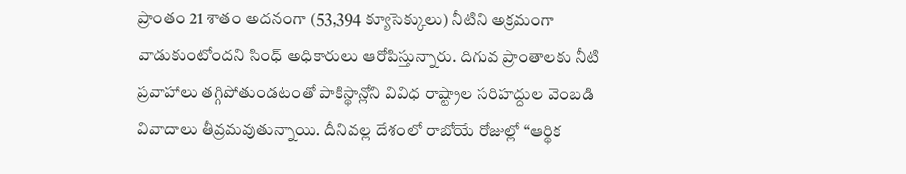ప్రాంతం 21 శాతం అదనంగా (53,394 క్యూసెక్కులు) నీటిని అక్రమంగా వాడుకుంటోందని సింధ్ అధికారులు ఆరోపిస్తున్నారు. దిగువ ప్రాంతాలకు నీటి ప్రవాహాలు తగ్గిపోతుండటంతో పాకిస్థాన్లోని వివిధ రాష్ట్రాల సరిహద్దుల వెంబడి వివాదాలు తీవ్రమవుతున్నాయి. దీనివల్ల దేశంలో రాబోయే రోజుల్లో “ఆర్థిక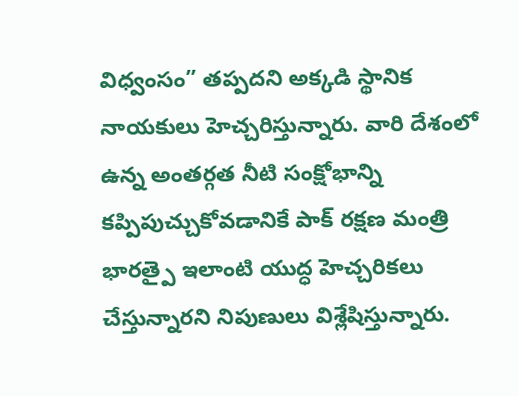విధ్వంసం” తప్పదని అక్కడి స్థానిక నాయకులు హెచ్చరిస్తున్నారు. వారి దేశంలో ఉన్న అంతర్గత నీటి సంక్షోభాన్ని కప్పిపుచ్చుకోవడానికే పాక్ రక్షణ మంత్రి భారత్పై ఇలాంటి యుద్ధ హెచ్చరికలు చేస్తున్నారని నిపుణులు విశ్లేషిస్తున్నారు.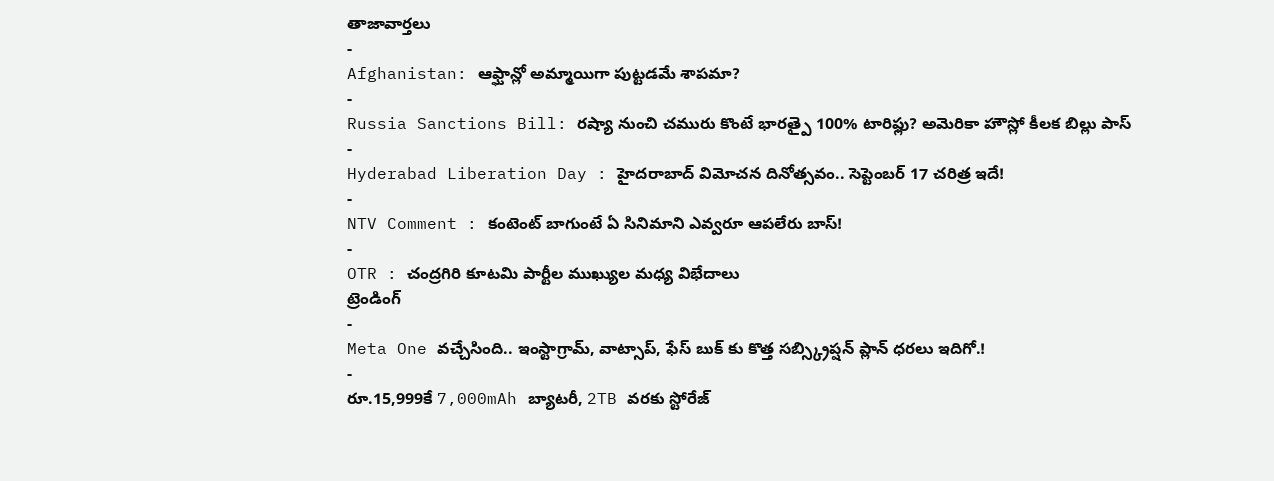తాజావార్తలు
-
Afghanistan: ఆఫ్ఘాన్లో అమ్మాయిగా పుట్టడమే శాపమా?
-
Russia Sanctions Bill: రష్యా నుంచి చమురు కొంటే భారత్పై 100% టారిఫ్లు? అమెరికా హౌస్లో కీలక బిల్లు పాస్
-
Hyderabad Liberation Day : హైదరాబాద్ విమోచన దినోత్సవం.. సెప్టెంబర్ 17 చరిత్ర ఇదే!
-
NTV Comment : కంటెంట్ బాగుంటే ఏ సినిమాని ఎవ్వరూ ఆపలేరు బాస్!
-
OTR : చంద్రగిరి కూటమి పార్టీల ముఖ్యుల మధ్య విభేదాలు
ట్రెండింగ్
-
Meta One వచ్చేసింది.. ఇంస్టాగ్రామ్, వాట్సాప్, ఫేస్ బుక్ కు కొత్త సబ్స్క్రిప్షన్ ప్లాన్ ధరలు ఇదిగో.!
-
రూ.15,999కే 7,000mAh బ్యాటరీ, 2TB వరకు స్టోరేజ్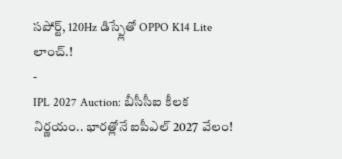సపోర్ట్, 120Hz డిస్ప్లేతో OPPO K14 Lite లాంచ్.!
-
IPL 2027 Auction: బీసీసీఐ కీలక నిర్ణయం.. భారత్లోనే ఐపీఎల్ 2027 వేలం!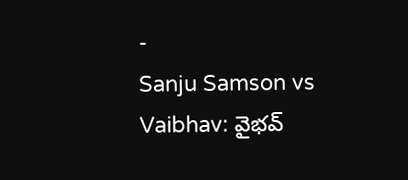-
Sanju Samson vs Vaibhav: వైభవ్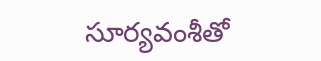సూర్యవంశీతో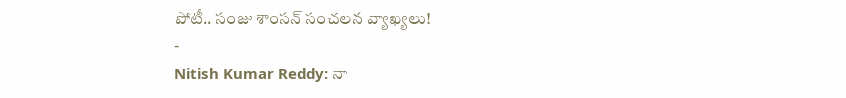పోటీ.. సంజు శాంసన్ సంచలన వ్యాఖ్యలు!
-
Nitish Kumar Reddy: నా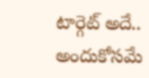టార్గెట్ అదే.. అందుకోసమే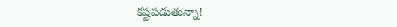కష్టపడుతున్నా!